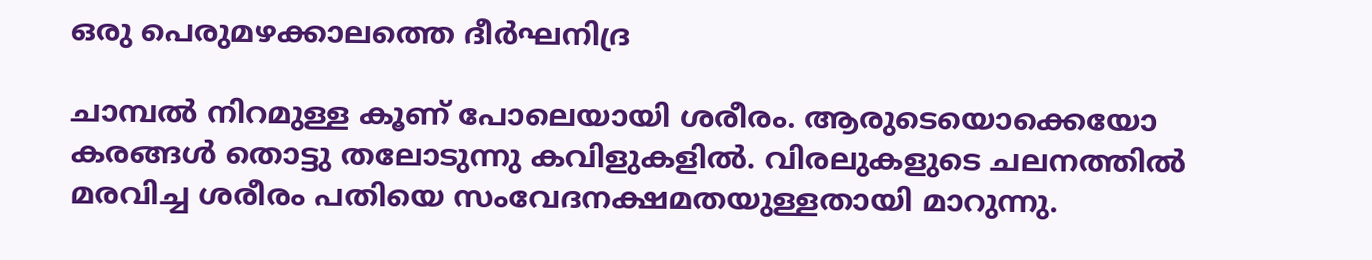ഒരു പെരുമഴക്കാലത്തെ ദീര്‍ഘനിദ്ര

ചാമ്പല്‍ നിറമുള്ള കൂണ് പോലെയായി ശരീരം. ആരുടെയൊക്കെയോ കരങ്ങള്‍ തൊട്ടു തലോടുന്നു കവിളുകളില്‍. വിരലുകളുടെ ചലനത്തില്‍ മരവിച്ച ശരീരം പതിയെ സംവേദനക്ഷമതയുള്ളതായി മാറുന്നു.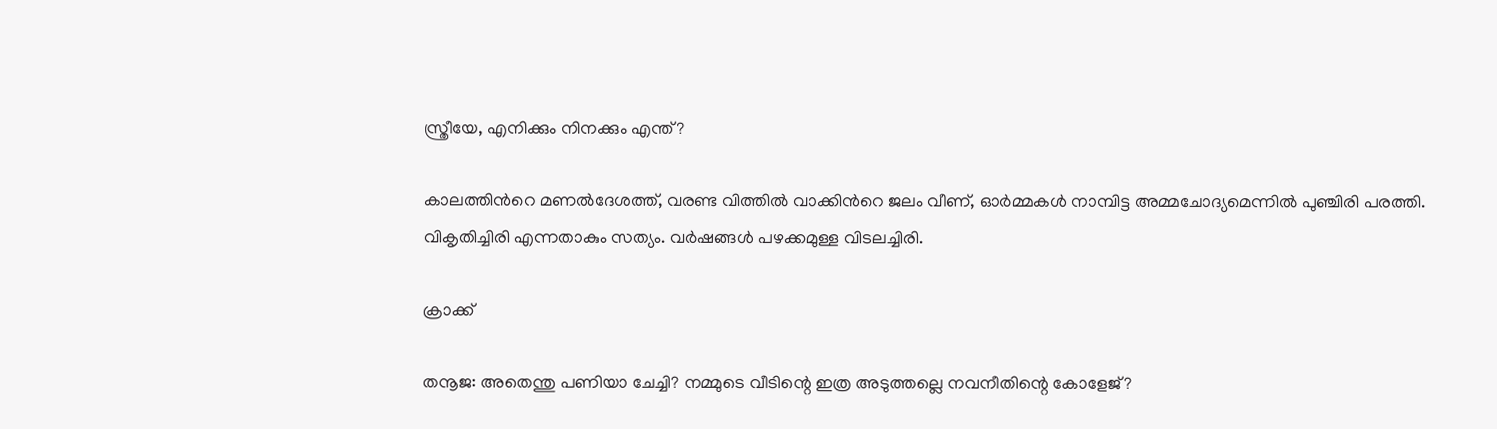സ്ത്രീയേ, എനിക്കും നിനക്കും എന്ത്?

കാലത്തിൻറെ മണൽദേശത്ത്, വരണ്ട വിത്തിൽ വാക്കിൻറെ ജലം വീണ്, ഓർമ്മകൾ നാമ്പിട്ട അമ്മചോദ്യമെന്നിൽ പുഞ്ചിരി പരത്തി. വികൃതിച്ചിരി എന്നതാകും സത്യം. വർഷങ്ങൾ പഴക്കമുള്ള വിടലച്ചിരി.

ക്രാക്ക്

തനൂജ: അതെന്തു പണിയാ ചേച്ചി? നമ്മുടെ വീടിന്റെ ഇത്ര അടുത്തല്ലെ നവനീതിന്റെ കോളേജ്?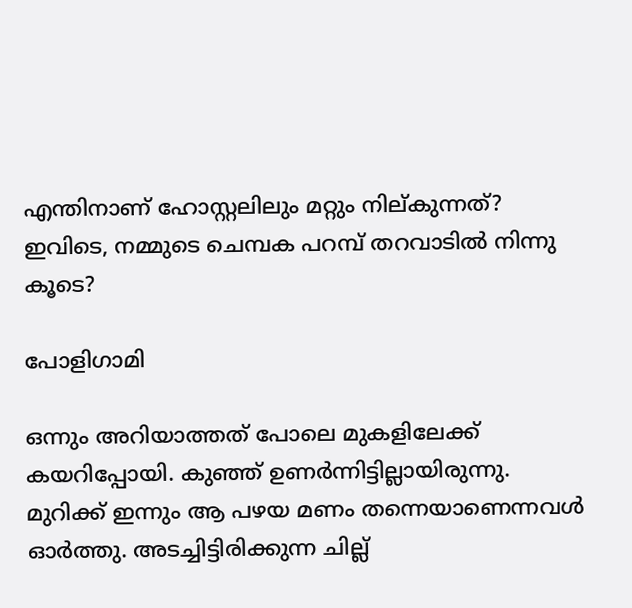എന്തിനാണ് ഹോസ്റ്റലിലും മറ്റും നില്കുന്നത്? ഇവിടെ, നമ്മുടെ ചെമ്പക പറമ്പ് തറവാടിൽ നിന്നു കൂടെ?

പോളിഗാമി

ഒന്നും അറിയാത്തത് പോലെ മുകളിലേക്ക് കയറിപ്പോയി. കുഞ്ഞ് ഉണർന്നിട്ടില്ലായിരുന്നു. മുറിക്ക് ഇന്നും ആ പഴയ മണം തന്നെയാണെന്നവൾ ഓർത്തു. അടച്ചിട്ടിരിക്കുന്ന ചില്ല്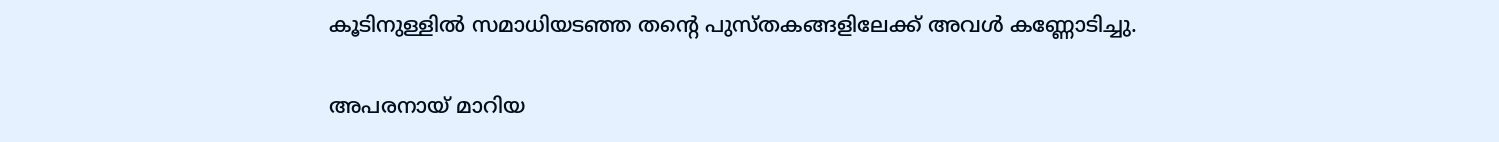കൂടിനുള്ളിൽ സമാധിയടഞ്ഞ തന്റെ പുസ്തകങ്ങളിലേക്ക് അവൾ കണ്ണോടിച്ചു.

അപരനായ് മാറിയ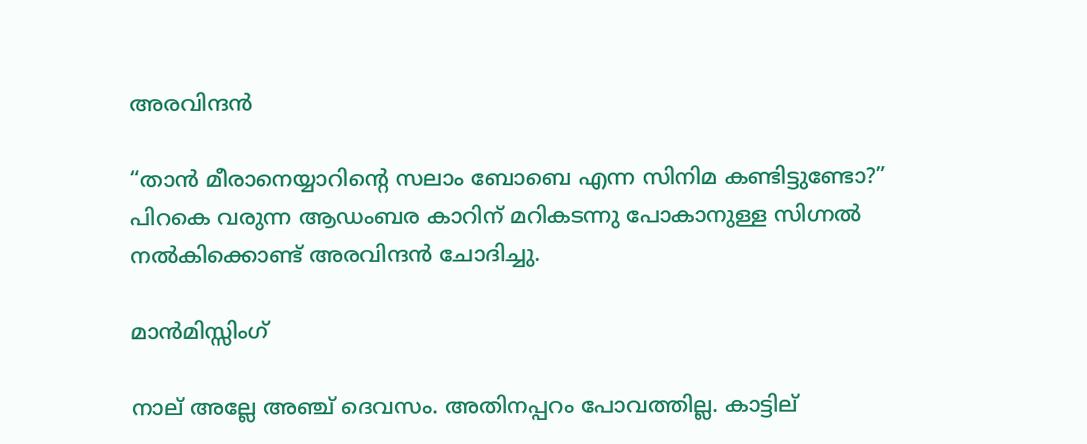അരവിന്ദൻ

“താൻ മീരാനെയ്യാറിന്റെ സലാം ബോബെ എന്ന സിനിമ കണ്ടിട്ടുണ്ടോ?” പിറകെ വരുന്ന ആഡംബര കാറിന് മറികടന്നു പോകാനുള്ള സിഗ്നൽ നൽകിക്കൊണ്ട് അരവിന്ദൻ ചോദിച്ചു.

മാൻമിസ്സിംഗ്

നാല് അല്ലേ അഞ്ച് ദെവസം. അതിനപ്പറം പോവത്തില്ല. കാട്ടില്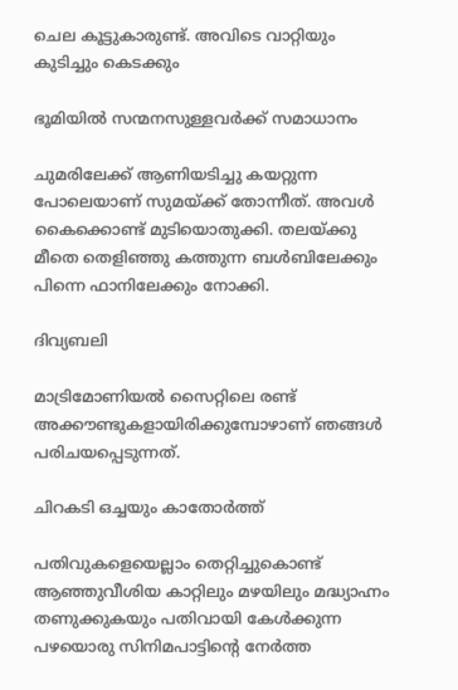ചെല കൂട്ടുകാരുണ്ട്. അവിടെ വാറ്റിയും കുടിച്ചും കെടക്കും

ഭൂമിയിൽ സന്മനസുള്ളവർക്ക് സമാധാനം

ചുമരിലേക്ക് ആണിയടിച്ചു കയറ്റുന്ന പോലെയാണ് സുമയ്ക്ക് തോന്നീത്. അവൾ കൈക്കൊണ്ട് മുടിയൊതുക്കി. തലയ്ക്കു മീതെ തെളിഞ്ഞു കത്തുന്ന ബൾബിലേക്കും പിന്നെ ഫാനിലേക്കും നോക്കി.

ദിവ്യബലി

മാട്രിമോണിയൽ സൈറ്റിലെ രണ്ട് അക്കൗണ്ടുകളായിരിക്കുമ്പോഴാണ് ഞങ്ങൾ പരിചയപ്പെടുന്നത്.

ചിറകടി ഒച്ചയും കാതോർത്ത്

പതിവുകളെയെല്ലാം തെറ്റിച്ചുകൊണ്ട് ആഞ്ഞുവീശിയ കാറ്റിലും മഴയിലും മദ്ധ്യാഹ്നം തണുക്കുകയും പതിവായി കേൾക്കുന്ന പഴയൊരു സിനിമപാട്ടിന്റെ നേർത്ത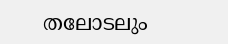തലോടലും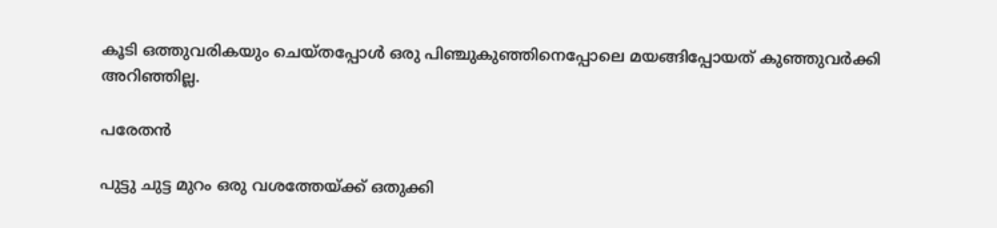കൂടി ഒത്തുവരികയും ചെയ്തപ്പോൾ ഒരു പിഞ്ചുകുഞ്ഞിനെപ്പോലെ മയങ്ങിപ്പോയത് കുഞ്ഞുവർക്കി അറിഞ്ഞില്ല.

പരേതൻ

പുട്ടു ചുട്ട മുറം ഒരു വശത്തേയ്ക്ക് ഒതുക്കി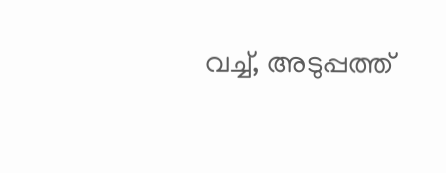വച്ച്, അടുപ്പത്ത്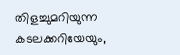തിളച്ചുമറിയുന്ന കടലക്കറിയേയും,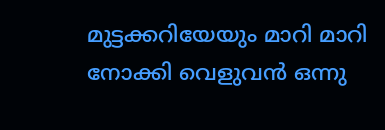മുട്ടക്കറിയേയും മാറി മാറി നോക്കി വെളുവൻ ഒന്നു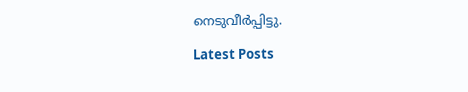നെടുവീർപ്പിട്ടു.

Latest Posts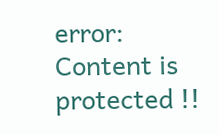error: Content is protected !!